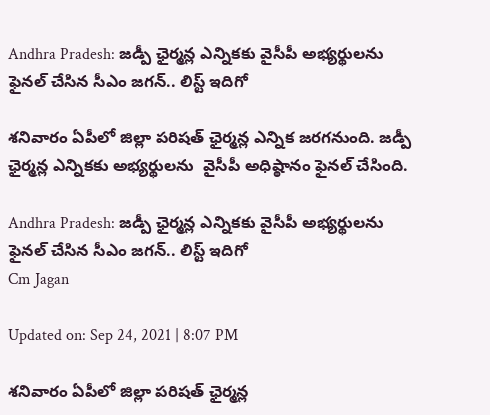Andhra Pradesh: జడ్పీ ఛైర్మన్ల ఎన్నికకు వైసీపీ అభ్యర్థులను ఫైనల్ చేసిన సీఎం జగన్.. లిస్ట్ ఇదిగో

శనివారం ఏపీలో జిల్లా పరిషత్ ఛైర్మన్ల ఎన్నిక జరగనుంది. జడ్పీ ఛైర్మన్ల ఎన్నికకు అభ్యర్థులను  వైసీపీ అధిష్ఠానం ఫైనల్ చేసింది.

Andhra Pradesh: జడ్పీ ఛైర్మన్ల ఎన్నికకు వైసీపీ అభ్యర్థులను ఫైనల్ చేసిన సీఎం జగన్.. లిస్ట్ ఇదిగో
Cm Jagan

Updated on: Sep 24, 2021 | 8:07 PM

శనివారం ఏపీలో జిల్లా పరిషత్ ఛైర్మన్ల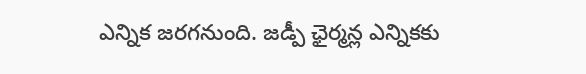ఎన్నిక జరగనుంది. జడ్పీ ఛైర్మన్ల ఎన్నికకు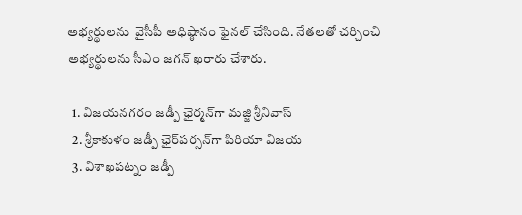అభ్యర్థులను  వైసీపీ అధిష్ఠానం ఫైనల్ చేసింది. నేతలతో చర్చించి అభ్యర్థులను సీఎం జగన్ ఖరారు చేశారు.

  1. విజయనగరం జడ్పీ ఛైర్మన్‌గా మజ్జి శ్రీనివాస్
  2. శ్రీకాకుళం జడ్పీ ఛైర్‌పర్సన్‌గా పిరియా విజయ
  3. విశాఖపట్నం జడ్పీ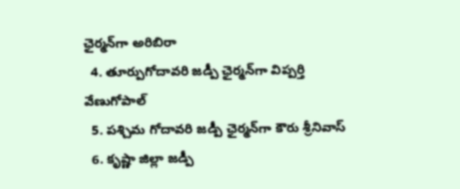ఛైర్మన్‌గా అరిబిరా
  4. తూర్పుగోదావరి జడ్పీ ఛైర్మన్‌గా విప్పర్తి వేణుగోపాల్
  5. పశ్చిమ గోదావరి జడ్పీ ఛైర్మన్‌గా కౌరు శ్రీనివాస్
  6. కృష్ణా జిల్లా జడ్పీ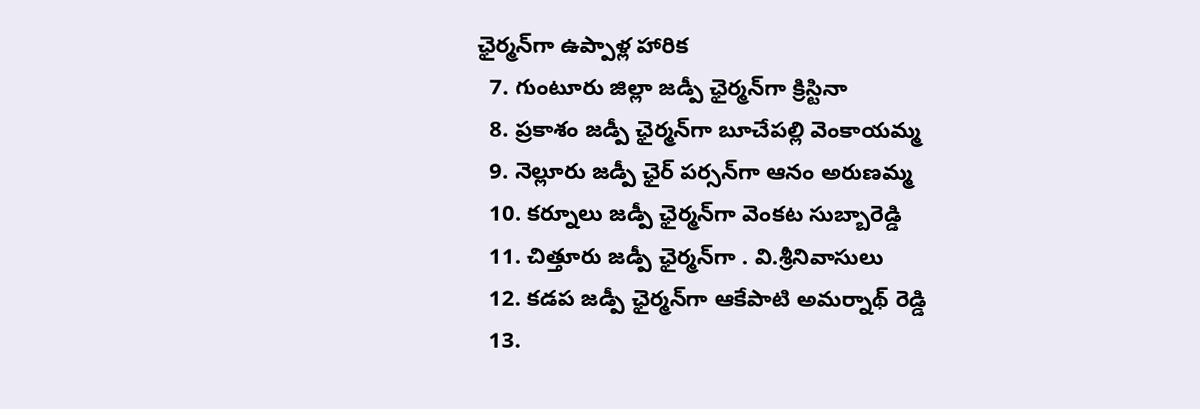ఛైర్మన్‌గా ఉప్పాళ్ల హారిక
  7. గుంటూరు జిల్లా జడ్పీ ఛైర్మన్‌గా క్రిస్టినా
  8. ప్రకాశం జడ్పీ ఛైర్మన్‌గా బూచేపల్లి వెంకాయమ్మ
  9. నెల్లూరు జడ్పీ ఛైర్ పర్సన్‌గా ఆనం అరుణమ్మ
  10. కర్నూలు జడ్పీ ఛైర్మన్‌గా వెంకట సుబ్బారెడ్డి
  11. చిత్తూరు జడ్పీ ఛైర్మన్‌గా . వి.శ్రీనివాసులు
  12. కడప జడ్పీ ఛైర్మన్‌గా ఆకేపాటి అమర్నాథ్‌ రెడ్డి
  13.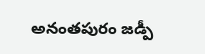అనంతపురం జడ్పీ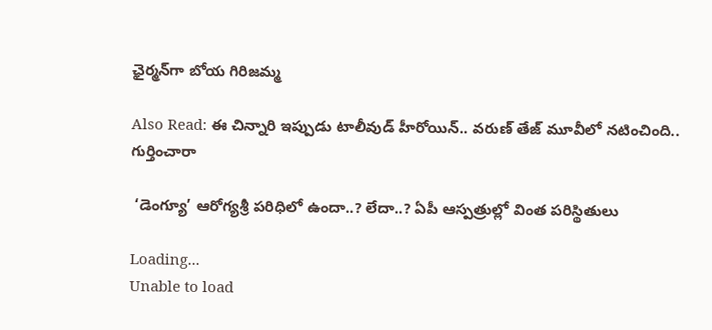ఛైర్మన్‌గా బోయ గిరిజమ్మ

Also Read: ఈ చిన్నారి ఇప్పుడు టాలీవుడ్ హీరోయిన్.. వరుణ్ తేజ్ మూవీలో నటించింది.. గుర్తించారా

 ‘డెంగ్యూ’ ఆరోగ్యశ్రీ పరిధిలో ఉందా..? లేదా..? ఏపీ ఆస్పత్రుల్లో వింత పరిస్థితులు

Loading...
Unable to load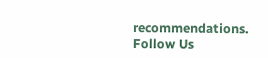recommendations.
Follow Us